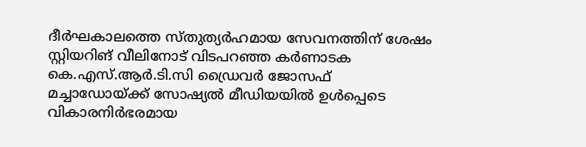ദീർഘകാലത്തെ സ്തുത്യർഹമായ സേവനത്തിന് ശേഷം സ്റ്റിയറിങ് വീലിനോട് വിടപറഞ്ഞ കർണാടക കെ.എസ്.ആർ.ടി.സി ഡ്രൈവർ ജോസഫ് മച്ചാഡോയ്ക്ക് സോഷ്യൽ മീഡിയയിൽ ഉൾപ്പെടെ വികാരനിർഭരമായ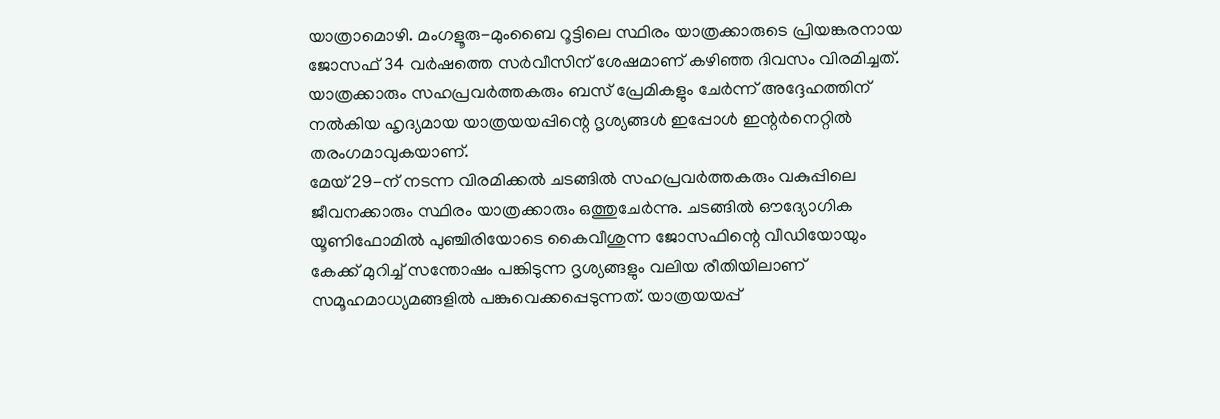യാത്രാമൊഴി. മംഗളൂരു-മുംബൈ റൂട്ടിലെ സ്ഥിരം യാത്രക്കാരുടെ പ്രിയങ്കരനായ ജോസഫ് 34 വർഷത്തെ സർവീസിന് ശേഷമാണ് കഴിഞ്ഞ ദിവസം വിരമിച്ചത്. യാത്രക്കാരും സഹപ്രവർത്തകരും ബസ് പ്രേമികളും ചേർന്ന് അദ്ദേഹത്തിന് നൽകിയ ഹൃദ്യമായ യാത്രയയപ്പിന്റെ ദൃശ്യങ്ങൾ ഇപ്പോൾ ഇന്റർനെറ്റിൽ തരംഗമാവുകയാണ്.
മേയ് 29-ന് നടന്ന വിരമിക്കൽ ചടങ്ങിൽ സഹപ്രവർത്തകരും വകുപ്പിലെ ജീവനക്കാരും സ്ഥിരം യാത്രക്കാരും ഒത്തുചേർന്നു. ചടങ്ങിൽ ഔദ്യോഗിക യൂണിഫോമിൽ പുഞ്ചിരിയോടെ കൈവീശുന്ന ജോസഫിന്റെ വീഡിയോയും കേക്ക് മുറിച്ച് സന്തോഷം പങ്കിടുന്ന ദൃശ്യങ്ങളും വലിയ രീതിയിലാണ് സമൂഹമാധ്യമങ്ങളിൽ പങ്കുവെക്കപ്പെടുന്നത്. യാത്രയയപ്പ്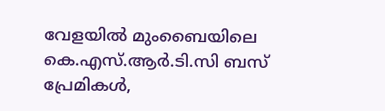വേളയിൽ മുംബൈയിലെ കെ.എസ്.ആർ.ടി.സി ബസ് പ്രേമികൾ,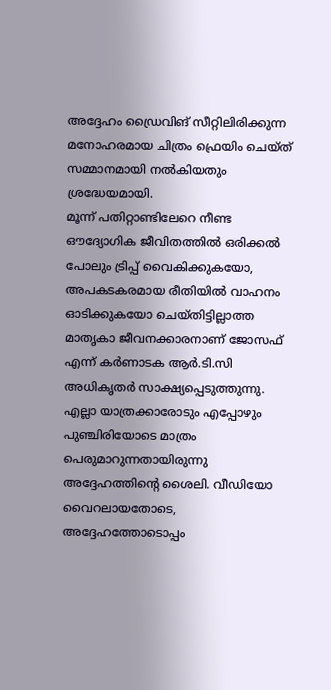അദ്ദേഹം ഡ്രൈവിങ് സീറ്റിലിരിക്കുന്ന മനോഹരമായ ചിത്രം ഫ്രെയിം ചെയ്ത് സമ്മാനമായി നൽകിയതും ശ്രദ്ധേയമായി.
മൂന്ന് പതിറ്റാണ്ടിലേറെ നീണ്ട ഔദ്യോഗിക ജീവിതത്തിൽ ഒരിക്കൽ പോലും ട്രിപ്പ് വൈകിക്കുകയോ, അപകടകരമായ രീതിയിൽ വാഹനം ഓടിക്കുകയോ ചെയ്തിട്ടില്ലാത്ത മാതൃകാ ജീവനക്കാരനാണ് ജോസഫ് എന്ന് കർണാടക ആർ.ടി.സി അധികൃതർ സാക്ഷ്യപ്പെടുത്തുന്നു. എല്ലാ യാത്രക്കാരോടും എപ്പോഴും പുഞ്ചിരിയോടെ മാത്രം പെരുമാറുന്നതായിരുന്നു അദ്ദേഹത്തിന്റെ ശൈലി. വീഡിയോ വൈറലായതോടെ, അദ്ദേഹത്തോടൊപ്പം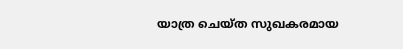യാത്ര ചെയ്ത സുഖകരമായ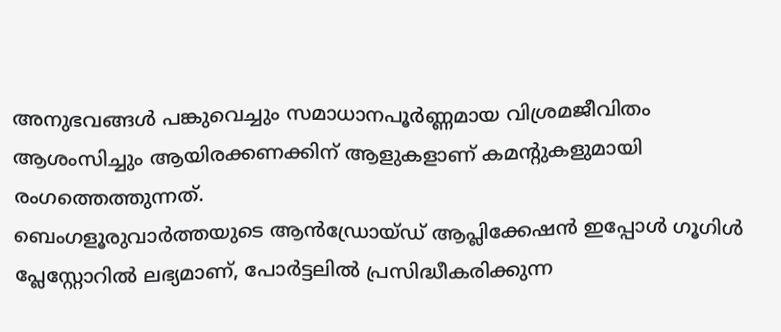അനുഭവങ്ങൾ പങ്കുവെച്ചും സമാധാനപൂർണ്ണമായ വിശ്രമജീവിതം ആശംസിച്ചും ആയിരക്കണക്കിന് ആളുകളാണ് കമന്റുകളുമായി രംഗത്തെത്തുന്നത്.
ബെംഗളൂരുവാർത്തയുടെ ആൻഡ്രോയ്ഡ് ആപ്ലിക്കേഷൻ ഇപ്പോൾ ഗൂഗിൾ പ്ലേസ്റ്റോറിൽ ലഭ്യമാണ്, പോർട്ടലിൽ പ്രസിദ്ധീകരിക്കുന്ന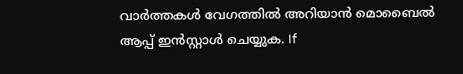വാർത്തകൾ വേഗത്തിൽ അറിയാൻ മൊബൈൽ ആപ്പ് ഇൻസ്റ്റാൾ ചെയ്യുക. If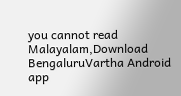you cannot read Malayalam,Download BengaluruVartha Android app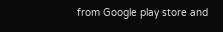from Google play store and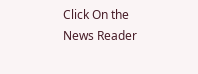Click On the News Reader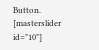Button. [masterslider id="10"]